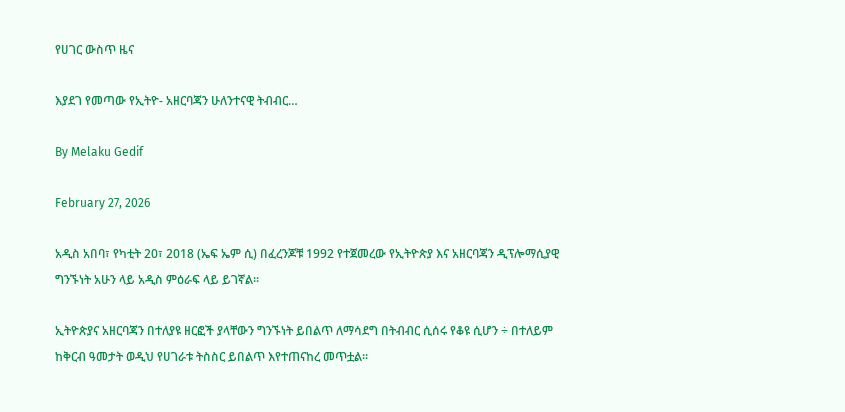የሀገር ውስጥ ዜና

እያደገ የመጣው የኢትዮ- አዘርባጃን ሁለንተናዊ ትብብር…

By Melaku Gedif

February 27, 2026

አዲስ አበባ፣ የካቲት 20፣ 2018 (ኤፍ ኤም ሲ) በፈረንጆቹ 1992 የተጀመረው የኢትዮጵያ እና አዘርባጃን ዲፕሎማሲያዊ ግንኙነት አሁን ላይ አዲስ ምዕራፍ ላይ ይገኛል፡፡

ኢትዮጵያና አዘርባጃን በተለያዩ ዘርፎች ያላቸውን ግንኙነት ይበልጥ ለማሳደግ በትብብር ሲሰሩ የቆዩ ሲሆን ÷ በተለይም ከቅርብ ዓመታት ወዲህ የሀገራቱ ትስስር ይበልጥ እየተጠናከረ መጥቷል።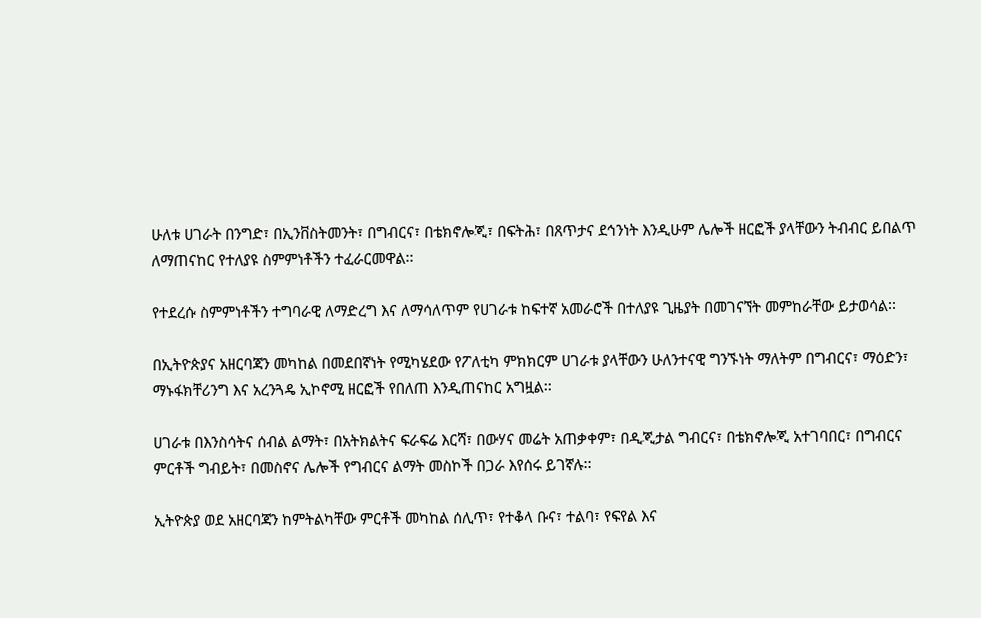ሁለቱ ሀገራት በንግድ፣ በኢንቨስትመንት፣ በግብርና፣ በቴክኖሎጂ፣ በፍትሕ፣ በጸጥታና ደኅንነት እንዲሁም ሌሎች ዘርፎች ያላቸውን ትብብር ይበልጥ ለማጠናከር የተለያዩ ስምምነቶችን ተፈራርመዋል፡፡

የተደረሱ ስምምነቶችን ተግባራዊ ለማድረግ እና ለማሳለጥም የሀገራቱ ከፍተኛ አመራሮች በተለያዩ ጊዜያት በመገናኘት መምከራቸው ይታወሳል፡፡

በኢትዮጵያና አዘርባጃን መካከል በመደበኛነት የሚካሄደው የፖለቲካ ምክክርም ሀገራቱ ያላቸውን ሁለንተናዊ ግንኙነት ማለትም በግብርና፣ ማዕድን፣ ማኑፋክቸሪንግ እና አረንጓዴ ኢኮኖሚ ዘርፎች የበለጠ እንዲጠናከር አግዟል፡፡

ሀገራቱ በእንስሳትና ሰብል ልማት፣ በአትክልትና ፍራፍሬ እርሻ፣ በውሃና መሬት አጠቃቀም፣ በዲጂታል ግብርና፣ በቴክኖሎጂ አተገባበር፣ በግብርና ምርቶች ግብይት፣ በመስኖና ሌሎች የግብርና ልማት መስኮች በጋራ እየሰሩ ይገኛሉ፡፡

ኢትዮጵያ ወደ አዘርባጃን ከምትልካቸው ምርቶች መካከል ሰሊጥ፣ የተቆላ ቡና፣ ተልባ፣ የፍየል እና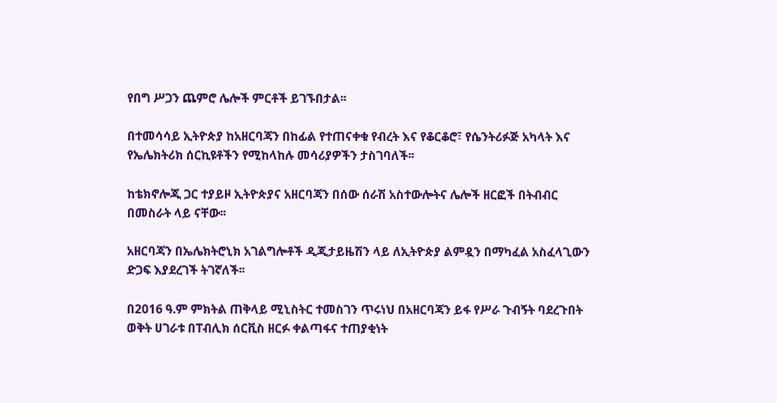የበግ ሥጋን ጨምሮ ሌሎች ምርቶች ይገኙበታል፡፡

በተመሳሳይ ኢትዮጵያ ከአዘርባጃን በከፊል የተጠናቀቁ የብረት እና የቆርቆሮ፣ የሴንትሪፉጅ አካላት እና የኤሌክትሪክ ሰርኪዩቶችን የሚከላከሉ መሳሪያዎችን ታስገባለች፡፡

ከቴክኖሎጂ ጋር ተያይዞ ኢትዮጵያና አዘርባጃን በሰው ሰራሽ አስተውሎትና ሌሎች ዘርፎች በትብብር በመስራት ላይ ናቸው፡፡

አዘርባጃን በኤሌክትሮኒክ አገልግሎቶች ዲጂታይዜሽን ላይ ለኢትዮጵያ ልምዷን በማካፈል አስፈላጊውን ድጋፍ እያደረገች ትገኛለች፡፡

በ2016 ዓ.ም ምክትል ጠቅላይ ሚኒስትር ተመስገን ጥሩነህ በአዘርባጃን ይፋ የሥራ ጉብኝት ባደረጉበት ወቅት ሀገራቱ በፐብሊክ ሰርቪስ ዘርፉ ቀልጣፋና ተጠያቂነት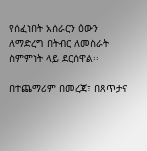የሰፈነበት አሰራርን ዕውን ለማድረግ በትብር ለመስራት ስምምነት ላይ ደርሰዋል፡፡

በተጨማሪም በመረጃ፣ በጸጥታና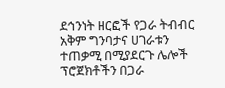ደኅንነት ዘርፎች የጋራ ትብብር አቅም ግንባታና ሀገራቱን ተጠቃሚ በሚያደርጉ ሌሎች ፕሮጀክቶችን በጋራ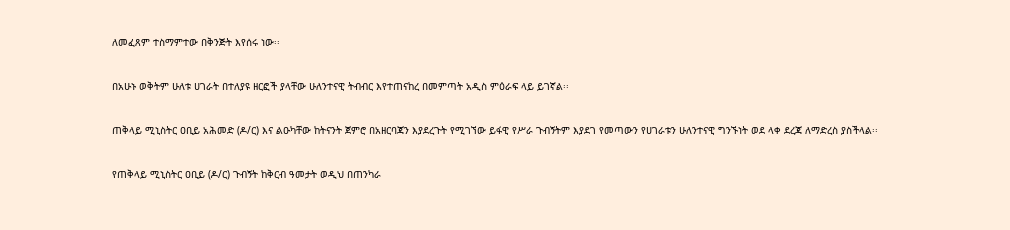ለመፈጸም ተስማምተው በቅንጅት እየሰሩ ነው፡፡

በአሁኑ ወቅትም ሁለቱ ሀገራት በተለያዩ ዘርፎች ያላቸው ሁለንተናዊ ትብብር እየተጠናከረ በመምጣት አዲስ ምዕራፍ ላይ ይገኛል፡፡

ጠቅላይ ሚኒስትር ዐቢይ አሕመድ (ዶ/ር) እና ልዑካቸው ከትናንት ጀምሮ በአዘርባጃን እያደረጉት የሚገኘው ይፋዊ የሥራ ጉብኝትም እያደገ የመጣውን የሀገራቱን ሁለንተናዊ ግንኙነት ወደ ላቀ ደረጃ ለማድረስ ያስችላል፡፡

የጠቅላይ ሚኒስትር ዐቢይ (ዶ/ር) ጉብኝት ከቅርብ ዓመታት ወዲህ በጠንካራ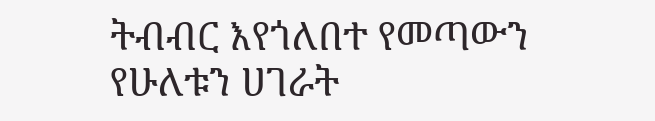ትብብር እየጎለበተ የመጣውን የሁለቱን ሀገራት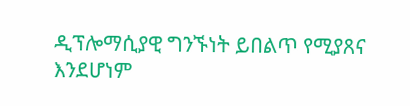ዲፕሎማሲያዊ ግንኙነት ይበልጥ የሚያጸና እንደሆነም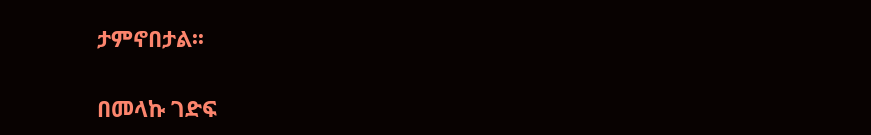ታምኖበታል፡፡

በመላኩ ገድፍ